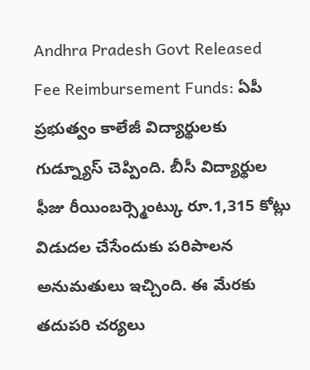Andhra Pradesh Govt Released Fee Reimbursement Funds: ఏపీ ప్రభుత్వం కాలేజీ విద్యార్థులకు గుడ్న్యూస్ చెప్పింది. బీసీ విద్యార్థుల ఫీజు రీయింబర్స్మెంట్కు రూ.1,315 కోట్లు విడుదల చేసేందుకు పరిపాలన అనుమతులు ఇచ్చింది. ఈ మేరకు తదుపరి చర్యలు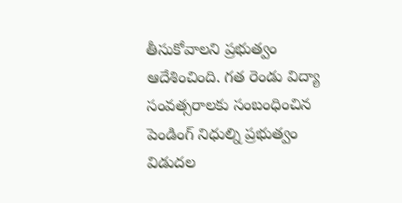తీసుకోవాలని ప్రభుత్వం ఆదేశించింది. గత రెండు విద్యా సంవత్సరాలకు సంబంధించిన పెండింగ్ నిధుల్ని ప్రభుత్వం విడుదల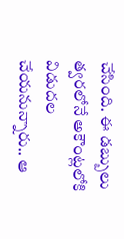చేసింది. ఈ డబ్బులు త్వరలోనే అకౌంట్లలోకి విడుదల చేయనున్నారు.. ఆ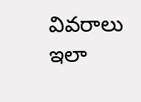వివరాలు ఇలా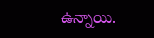ఉన్నాయి.